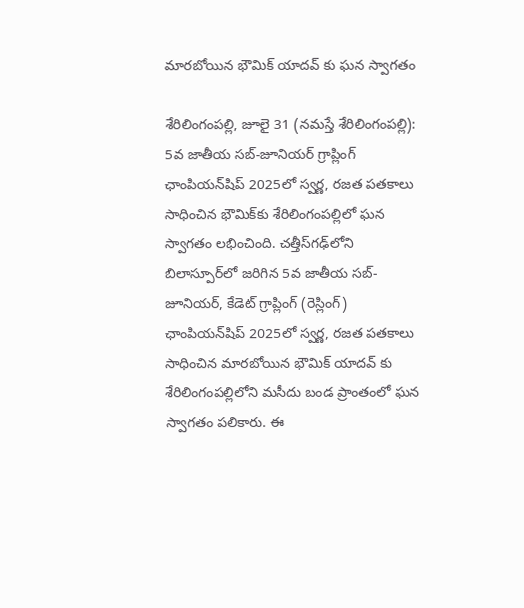మారబోయిన భౌమిక్ యాదవ్ కు ఘన స్వాగతం

శేరిలింగంప‌ల్లి, జూలై 31 (న‌మ‌స్తే శేరిలింగంప‌ల్లి): 5వ జాతీయ సబ్-జూనియర్ గ్రాప్లింగ్ ఛాంపియన్‌షిప్ 2025లో స్వర్ణ, రజత పతకాలు సాధించిన భౌమిక్‌కు శేరిలింగంపల్లిలో ఘన స్వాగతం ల‌భించింది. చత్తీస్‌గఢ్‌లోని బిలాస్పూర్‌లో జరిగిన 5వ జాతీయ సబ్-జూనియర్, కేడెట్ గ్రాప్లింగ్ (రెస్లింగ్) ఛాంపియన్‌షిప్ 2025లో స్వర్ణ, రజత పతకాలు సాధించిన మారబోయిన భౌమిక్ యాదవ్ కు శేరిలింగంపల్లిలోని మసీదు బండ ప్రాంతంలో ఘన స్వాగతం ప‌లికారు. ఈ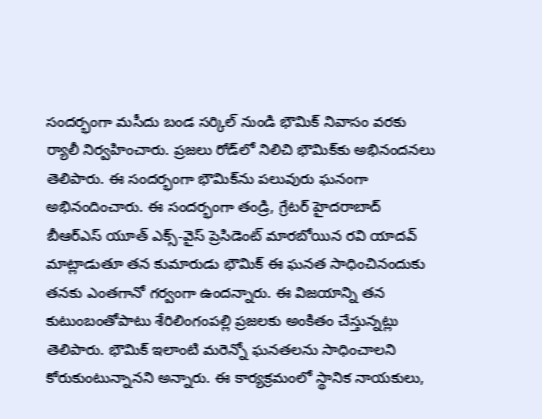సంద‌ర్భంగా మ‌సీదు బండ సర్కిల్ నుండి భౌమిక్ నివాసం వరకు ర్యాలీ నిర్వహించారు. ప్రజలు రోడ్‌లో నిలిచి భౌమిక్‌కు అభినందనలు తెలిపారు. ఈ సంద‌ర్భంగా భౌమిక్‌ను ప‌లువురు ఘ‌నంగా అభినందించారు. ఈ సంద‌ర్భంగా తండ్రి, గ్రేటర్ హైదరాబాద్ బీఆర్ఎస్ యూత్ ఎక్స్-వైస్ ప్రెసిడెంట్ మారబోయిన రవి యాదవ్ మాట్లాడుతూ త‌న కుమారుడు భౌమిక్ ఈ ఘ‌న‌త సాధించినందుకు త‌న‌కు ఎంత‌గానో గ‌ర్వంగా ఉంద‌న్నారు. ఈ విజ‌యాన్ని త‌న కుటుంబంతోపాటు శేరిలింగంప‌ల్లి ప్ర‌జ‌ల‌కు అంకితం చేస్తున్న‌ట్లు తెలిపారు. భౌమిక్ ఇలాంటి మ‌రెన్నో ఘ‌న‌త‌ల‌ను సాధించాల‌ని కోరుకుంటున్నాన‌ని అన్నారు. ఈ కార్య‌క్ర‌మంలో స్థానిక నాయ‌కులు,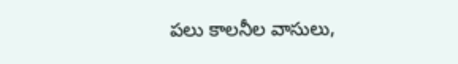ప‌లు కాల‌నీల వాసులు,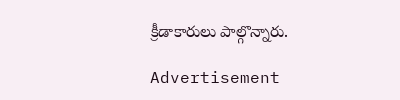క్రీడాకారులు పాల్గొన్నారు.

Advertisement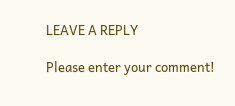LEAVE A REPLY

Please enter your comment!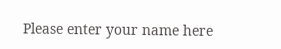Please enter your name here